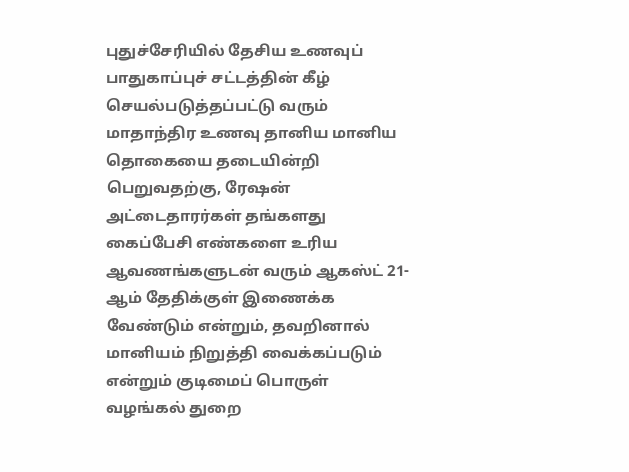புதுச்சேரியில் தேசிய உணவுப் பாதுகாப்புச் சட்டத்தின் கீழ் செயல்படுத்தப்பட்டு வரும் மாதாந்திர உணவு தானிய மானிய தொகையை தடையின்றி பெறுவதற்கு, ரேஷன் அட்டைதாரர்கள் தங்களது கைப்பேசி எண்களை உரிய ஆவணங்களுடன் வரும் ஆகஸ்ட் 21-ஆம் தேதிக்குள் இணைக்க வேண்டும் என்றும், தவறினால் மானியம் நிறுத்தி வைக்கப்படும் என்றும் குடிமைப் பொருள் வழங்கல் துறை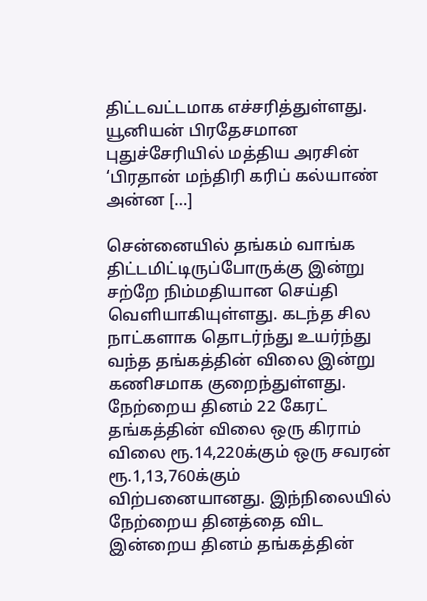திட்டவட்டமாக எச்சரித்துள்ளது. யூனியன் பிரதேசமான புதுச்சேரியில் மத்திய அரசின் ‘பிரதான் மந்திரி கரிப் கல்யாண் அன்ன […]

சென்னையில் தங்கம் வாங்க திட்டமிட்டிருப்போருக்கு இன்று சற்றே நிம்மதியான செய்தி வெளியாகியுள்ளது. கடந்த சில நாட்களாக தொடர்ந்து உயர்ந்து வந்த தங்கத்தின் விலை இன்று கணிசமாக குறைந்துள்ளது. நேற்றைய தினம் 22 கேரட் தங்கத்தின் விலை ஒரு கிராம் விலை ரூ.14,220க்கும் ஒரு சவரன் ரூ.1,13,760க்கும் விற்பனையானது. இந்நிலையில் நேற்றைய தினத்தை விட இன்றைய தினம் தங்கத்தின்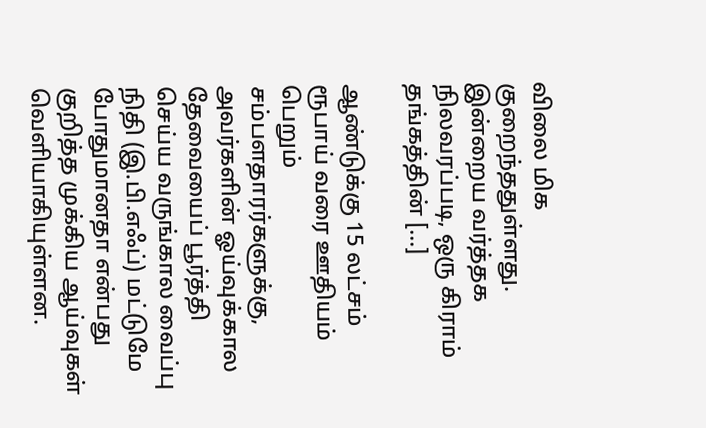விலை மிக குறைந்ததுள்ளது. இன்றைய வர்த்தக நிலவரப்படி, ஒரு கிராம் தங்கத்தின் […]

ஆண்டுக்கு 15 லட்சம் ரூபாய் வரை ஊதியம் பெறும் சம்பளதாரர்களுக்கு, அவர்களின் ஓய்வுக்கால தேவையைப் பூர்த்தி செய்ய வருங்கால வைப்பு நிதி (இ.பி.எஃப்) மட்டுமே போதுமானதா என்பது குறித்த முக்கிய ஆய்வுகள் வெளியாகியுள்ளன.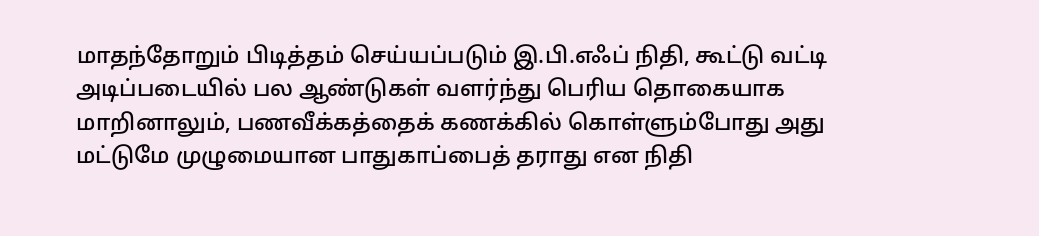மாதந்தோறும் பிடித்தம் செய்யப்படும் இ.பி.எஃப் நிதி, கூட்டு வட்டி அடிப்படையில் பல ஆண்டுகள் வளர்ந்து பெரிய தொகையாக மாறினாலும், பணவீக்கத்தைக் கணக்கில் கொள்ளும்போது அது மட்டுமே முழுமையான பாதுகாப்பைத் தராது என நிதி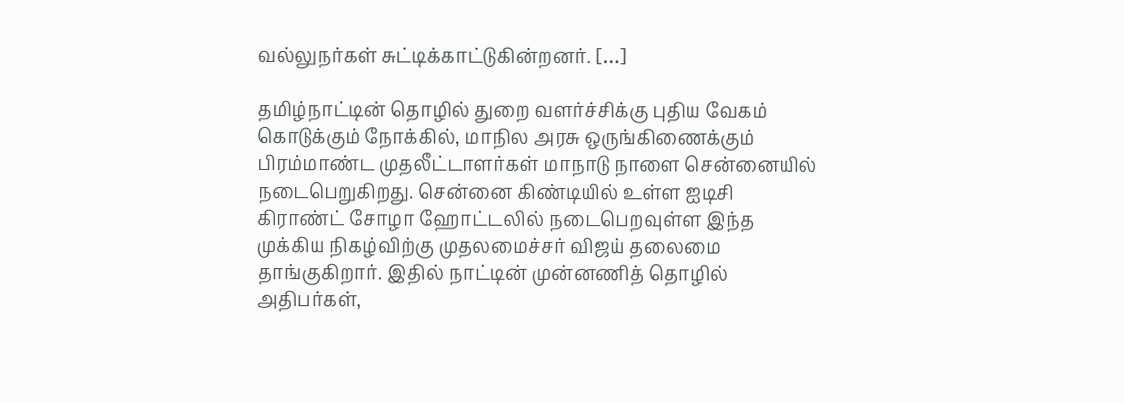வல்லுநர்கள் சுட்டிக்காட்டுகின்றனர். […]

தமிழ்நாட்டின் தொழில் துறை வளர்ச்சிக்கு புதிய வேகம் கொடுக்கும் நோக்கில், மாநில அரசு ஒருங்கிணைக்கும் பிரம்மாண்ட முதலீட்டாளர்கள் மாநாடு நாளை சென்னையில் நடைபெறுகிறது. சென்னை கிண்டியில் உள்ள ஐடிசி கிராண்ட் சோழா ஹோட்டலில் நடைபெறவுள்ள இந்த முக்கிய நிகழ்விற்கு முதலமைச்சர் விஜய் தலைமை தாங்குகிறார். இதில் நாட்டின் முன்னணித் தொழில் அதிபர்கள்,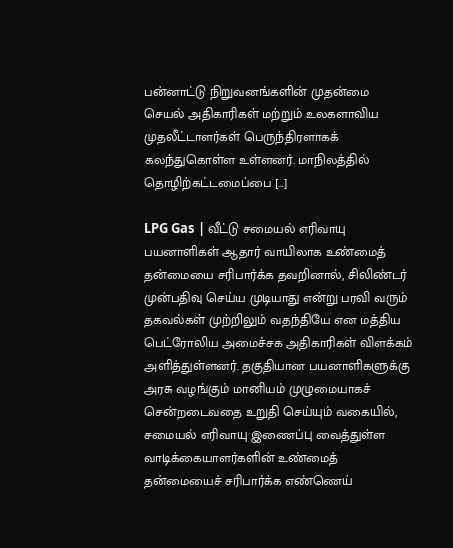பன்னாட்டு நிறுவனங்களின் முதன்மை செயல் அதிகாரிகள் மற்றும் உலகளாவிய முதலீட்டாளர்கள் பெருந்திரளாகக் கலந்துகொள்ள உள்ளனர். மாநிலத்தில் தொழிற்கட்டமைப்பை […]

LPG Gas | வீட்டு சமையல் எரிவாயு பயனாளிகள் ஆதார் வாயிலாக உண்மைத் தன்மையை சரிபார்க்க தவறினால், சிலிண்டர் முன்பதிவு செய்ய முடியாது என்று பரவி வரும் தகவல்கள் முற்றிலும் வதந்தியே என மத்திய பெட்ரோலிய அமைச்சக அதிகாரிகள் விளக்கம் அளித்துள்ளனர். தகுதியான பயனாளிகளுக்கு அரசு வழங்கும் மானியம் முழுமையாகச் சென்றடைவதை உறுதி செய்யும் வகையில், சமையல் எரிவாயு இணைப்பு வைத்துள்ள வாடிக்கையாளர்களின் உண்மைத் தன்மையைச் சரிபார்க்க எண்ணெய்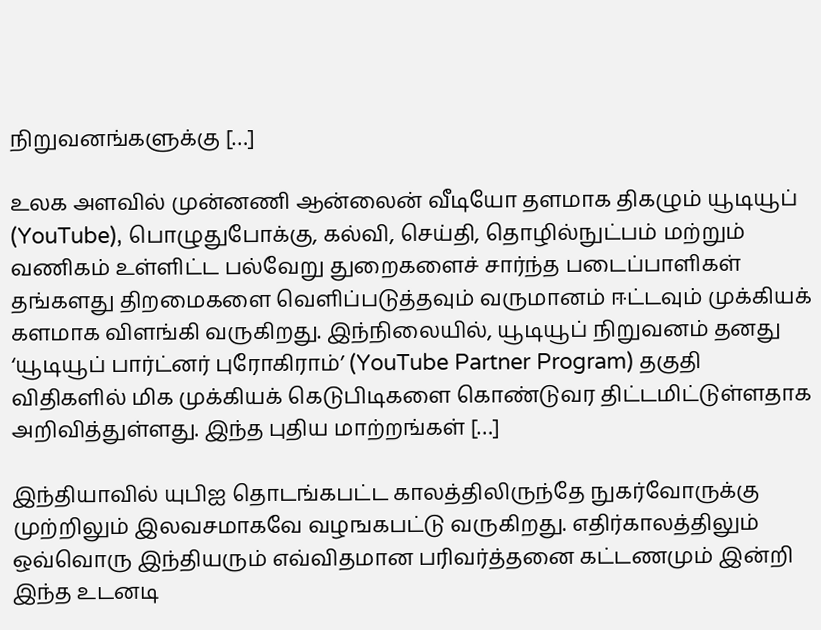நிறுவனங்களுக்கு […]

உலக அளவில் முன்னணி ஆன்லைன் வீடியோ தளமாக திகழும் யூடியூப் (YouTube), பொழுதுபோக்கு, கல்வி, செய்தி, தொழில்நுட்பம் மற்றும் வணிகம் உள்ளிட்ட பல்வேறு துறைகளைச் சார்ந்த படைப்பாளிகள் தங்களது திறமைகளை வெளிப்படுத்தவும் வருமானம் ஈட்டவும் முக்கியக் களமாக விளங்கி வருகிறது. இந்நிலையில், யூடியூப் நிறுவனம் தனது ‘யூடியூப் பார்ட்னர் புரோகிராம்’ (YouTube Partner Program) தகுதி விதிகளில் மிக முக்கியக் கெடுபிடிகளை கொண்டுவர திட்டமிட்டுள்ளதாக அறிவித்துள்ளது. இந்த புதிய மாற்றங்கள் […]

இந்தியாவில் யுபிஐ தொடங்கபட்ட காலத்திலிருந்தே நுகர்வோருக்கு முற்றிலும் இலவசமாகவே வழஙகபட்டு வருகிறது. எதிர்காலத்திலும் ஒவ்வொரு இந்தியரும் எவ்விதமான பரிவர்த்தனை கட்டணமும் இன்றி இந்த உடனடி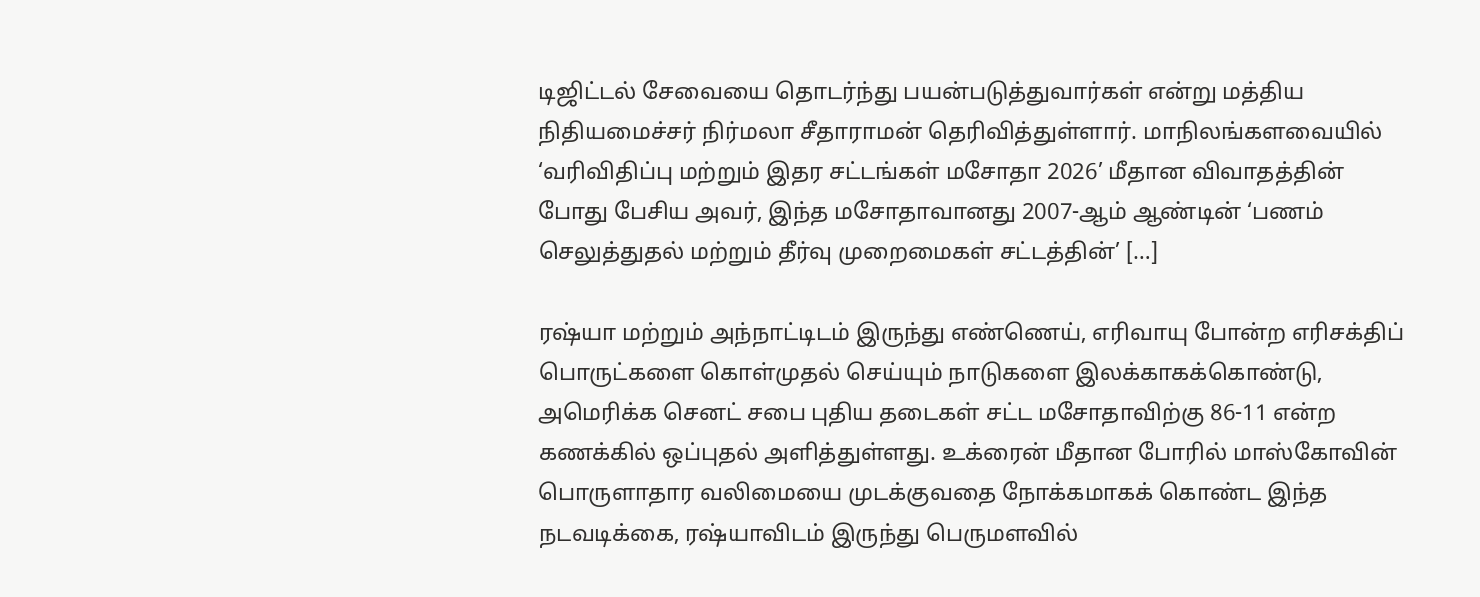டிஜிட்டல் சேவையை தொடர்ந்து பயன்படுத்துவார்கள் என்று மத்திய நிதியமைச்சர் நிர்மலா சீதாராமன் தெரிவித்துள்ளார். மாநிலங்களவையில் ‘வரிவிதிப்பு மற்றும் இதர சட்டங்கள் மசோதா 2026’ மீதான விவாதத்தின் போது பேசிய அவர், இந்த மசோதாவானது 2007-ஆம் ஆண்டின் ‘பணம் செலுத்துதல் மற்றும் தீர்வு முறைமைகள் சட்டத்தின்’ […]

ரஷ்யா மற்றும் அந்நாட்டிடம் இருந்து எண்ணெய், எரிவாயு போன்ற எரிசக்திப் பொருட்களை கொள்முதல் செய்யும் நாடுகளை இலக்காகக்கொண்டு, அமெரிக்க செனட் சபை புதிய தடைகள் சட்ட மசோதாவிற்கு 86-11 என்ற கணக்கில் ஒப்புதல் அளித்துள்ளது. உக்ரைன் மீதான போரில் மாஸ்கோவின் பொருளாதார வலிமையை முடக்குவதை நோக்கமாகக் கொண்ட இந்த நடவடிக்கை, ரஷ்யாவிடம் இருந்து பெருமளவில்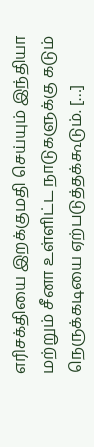எரிசக்தியை இறக்குமதி செய்யும் இந்தியா மற்றும் சீனா உள்ளிட்ட நாடுகளுக்கு கடும் நெருக்கடியை ஏற்படுத்தக்கூடும். […]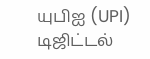யுபிஐ (UPI) டிஜிட்டல்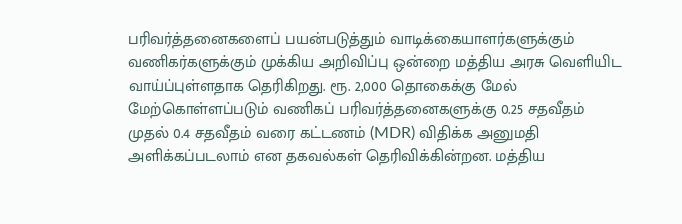பரிவர்த்தனைகளைப் பயன்படுத்தும் வாடிக்கையாளர்களுக்கும் வணிகர்களுக்கும் முக்கிய அறிவிப்பு ஒன்றை மத்திய அரசு வெளியிட வாய்ப்புள்ளதாக தெரிகிறது. ரூ. 2,000 தொகைக்கு மேல் மேற்கொள்ளப்படும் வணிகப் பரிவர்த்தனைகளுக்கு 0.25 சதவீதம் முதல் 0.4 சதவீதம் வரை கட்டணம் (MDR) விதிக்க அனுமதி அளிக்கப்படலாம் என தகவல்கள் தெரிவிக்கின்றன. மத்திய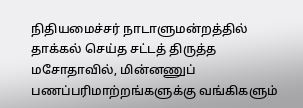நிதியமைச்சர் நாடாளுமன்றத்தில் தாக்கல் செய்த சட்டத் திருத்த மசோதாவில், மின்னணுப் பணப்பரிமாற்றங்களுக்கு வங்கிகளும்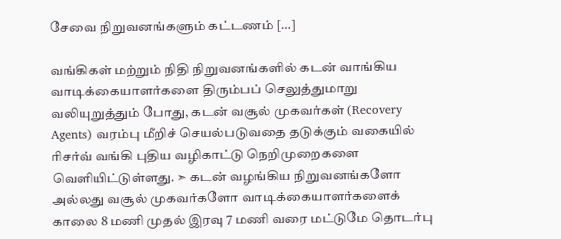சேவை நிறுவனங்களும் கட்டணம் […]

வங்கிகள் மற்றும் நிதி நிறுவனங்களில் கடன் வாங்கிய வாடிக்கையாளர்களை திரும்பப் செலுத்துமாறு வலியுறுத்தும் போது, கடன் வசூல் முகவர்கள் (Recovery Agents) வரம்பு மீறிச் செயல்படுவதை தடுக்கும் வகையில் ரிசர்வ் வங்கி புதிய வழிகாட்டு நெறிமுறைகளை வெளியிட்டுள்ளது. ➣ கடன் வழங்கிய நிறுவனங்களோ அல்லது வசூல் முகவர்களோ வாடிக்கையாளர்களைக் காலை 8 மணி முதல் இரவு 7 மணி வரை மட்டுமே தொடர்பு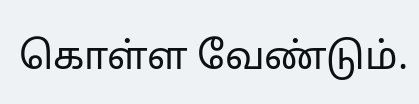கொள்ள வேண்டும்.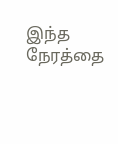இந்த நேரத்தை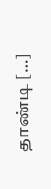தாண்டி […]